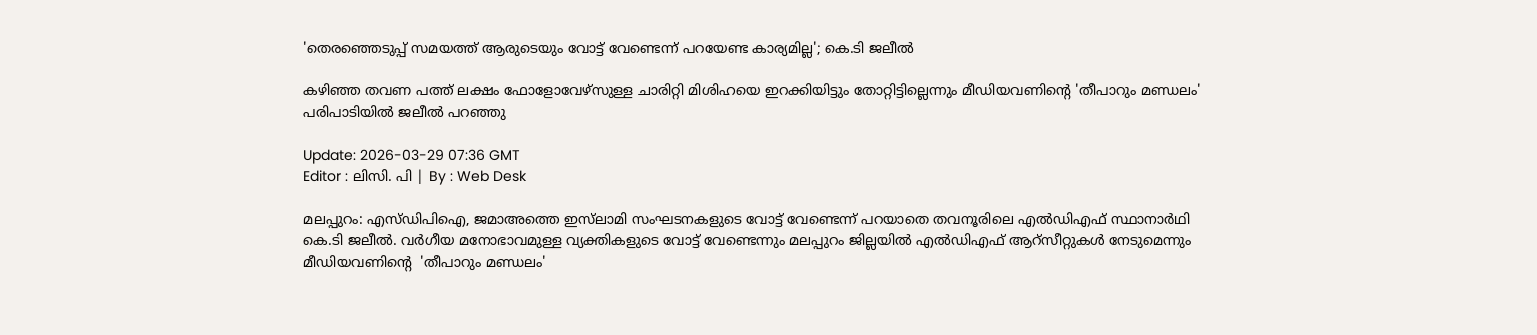'തെരഞ്ഞെടുപ്പ് സമയത്ത് ആരുടെയും വോട്ട് വേണ്ടെന്ന് പറയേണ്ട കാര്യമില്ല'; കെ.ടി ജലീൽ

കഴിഞ്ഞ തവണ പത്ത് ലക്ഷം ഫോളോവേഴ്‌സുള്ള ചാരിറ്റി മിശിഹയെ ഇറക്കിയിട്ടും തോറ്റിട്ടില്ലെന്നും മീഡിയവണിന്‍റെ 'തീപാറും മണ്ഡലം' പരിപാടിയിൽ ജലീൽ പറഞ്ഞു

Update: 2026-03-29 07:36 GMT
Editor : ലിസി. പി | By : Web Desk

മലപ്പുറം: എസ്‍ഡിപിഐ, ജമാഅത്തെ ഇസ്‍ലാമി സംഘടനകളുടെ വോട്ട് വേണ്ടെന്ന് പറയാതെ തവനൂരിലെ എല്‍ഡിഎഫ് സ്ഥാനാര്‍ഥി കെ.ടി ജലീൽ. വർഗീയ മനോഭാവമുള്ള വ്യക്തികളുടെ വോട്ട് വേണ്ടെന്നും മലപ്പുറം ജില്ലയിൽ എൽഡിഎഫ് ആറ്സീറ്റുകൾ നേടുമെന്നും മീഡിയവണിന്‍റെ  'തീപാറും മണ്ഡലം'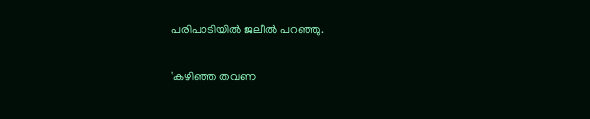പരിപാടിയിൽ ജലീൽ പറഞ്ഞു.

'കഴിഞ്ഞ തവണ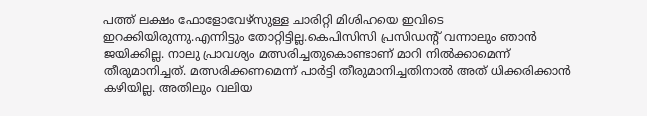പത്ത് ലക്ഷം ഫോളോവേഴ്‌സുള്ള ചാരിറ്റി മിശിഹയെ ഇവിടെ ഇറക്കിയിരുന്നു.എന്നിട്ടും തോറ്റിട്ടില്ല.കെപിസിസി പ്രസിഡന്റ് വന്നാലും ഞാൻ ജയിക്കില്ല. നാലു പ്രാവശ്യം മത്സരിച്ചതുകൊണ്ടാണ് മാറി നിൽക്കാമെന്ന് തീരുമാനിച്ചത്. മത്സരിക്കണമെന്ന് പാർട്ടി തീരുമാനിച്ചതിനാൽ അത് ധിക്കരിക്കാൻ കഴിയില്ല. അതിലും വലിയ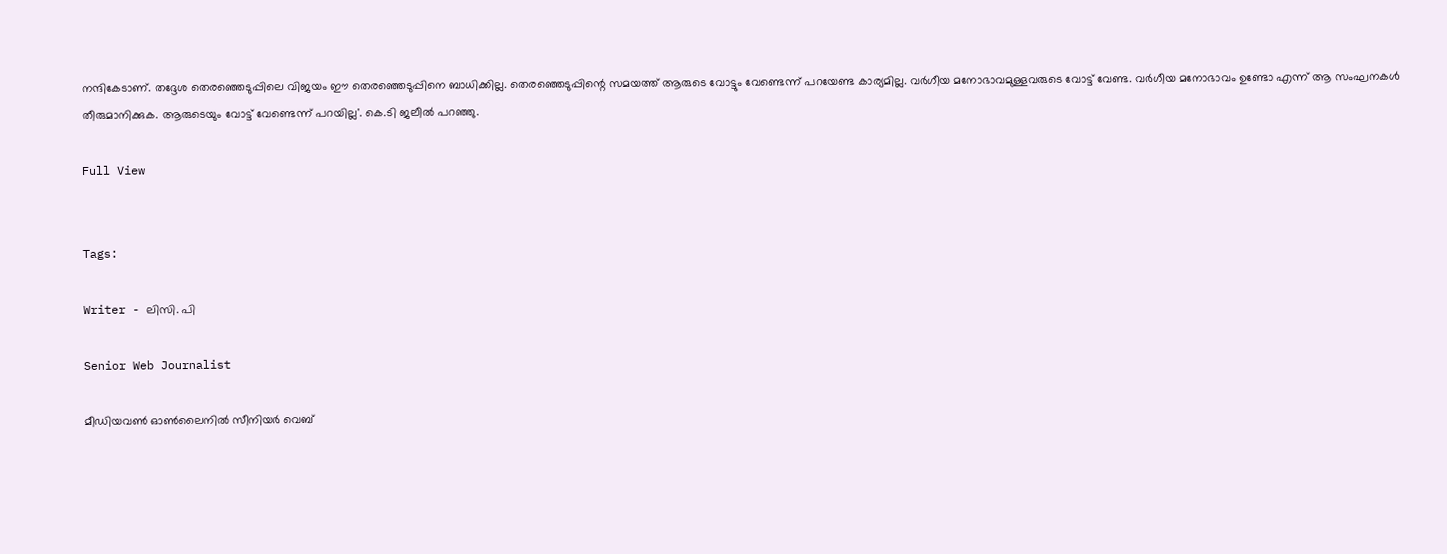നന്ദികേടാണ്. തദ്ദേശ തെരഞ്ഞെടുപ്പിലെ വിജയം ഈ തെരഞ്ഞെടുപ്പിനെ ബാധിക്കില്ല. തെരഞ്ഞെടുപ്പിന്റെ സമയത്ത് ആരുടെ വോട്ടും വേണ്ടെന്ന് പറയേണ്ട കാര്യമില്ല. വർഗീയ മനോഭാവമുള്ളവരുടെ വോട്ട് വേണ്ട. വർഗീയ മനോഭാവം ഉണ്ടോ എന്ന് ആ സംഘനകൾ തീരുമാനിക്കുക. ആരുടെയും വോട്ട് വേണ്ടെന്ന് പറയില്ല'. കെ.ടി ജലീല്‍ പറഞ്ഞു.

Full View


Tags:

Writer - ലിസി. പി

Senior Web Journalist

മീഡിയവൺ ഓൺലൈനിൽ സീനിയർ വെബ്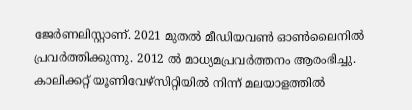ജേർണലിസ്റ്റാണ്. 2021 മുതൽ മീഡിയവൺ ഓൺലൈനിൽ പ്രവർത്തിക്കുന്നു. 2012 ല്‍ മാധ്യമപ്രവര്‍ത്തനം ആരംഭിച്ചു. കാലിക്കറ്റ് യൂണിവേഴ്‌സിറ്റിയിൽ നിന്ന് മലയാളത്തിൽ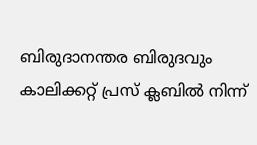ബിരുദാനന്തര ബിരുദവും കാലിക്കറ്റ് പ്രസ് ക്ലബിൽ നിന്ന്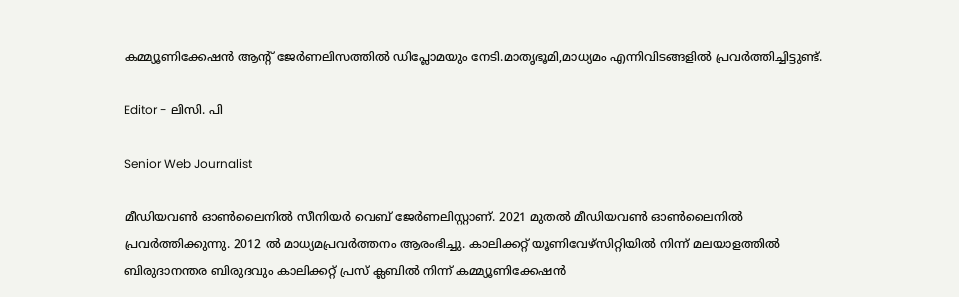കമ്മ്യൂണിക്കേഷൻ ആന്റ് ജേർണലിസത്തിൽ ഡിപ്ലോമയും നേടി.മാതൃഭൂമി,മാധ്യമം എന്നിവിടങ്ങളിൽ പ്രവർത്തിച്ചിട്ടുണ്ട്.

Editor - ലിസി. പി

Senior Web Journalist

മീഡിയവൺ ഓൺലൈനിൽ സീനിയർ വെബ് ജേർണലിസ്റ്റാണ്. 2021 മുതൽ മീഡിയവൺ ഓൺലൈനിൽ പ്രവർത്തിക്കുന്നു. 2012 ല്‍ മാധ്യമപ്രവര്‍ത്തനം ആരംഭിച്ചു. കാലിക്കറ്റ് യൂണിവേഴ്‌സിറ്റിയിൽ നിന്ന് മലയാളത്തിൽ ബിരുദാനന്തര ബിരുദവും കാലിക്കറ്റ് പ്രസ് ക്ലബിൽ നിന്ന് കമ്മ്യൂണിക്കേഷൻ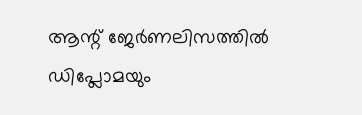ആന്റ് ജേർണലിസത്തിൽ ഡിപ്ലോമയും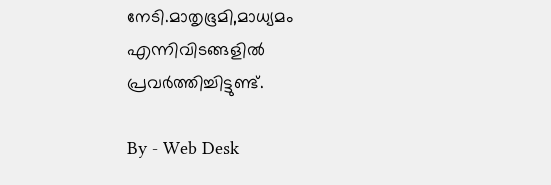നേടി.മാതൃഭൂമി,മാധ്യമം എന്നിവിടങ്ങളിൽ പ്രവർത്തിച്ചിട്ടുണ്ട്.

By - Web Desk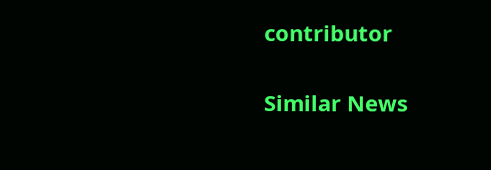contributor

Similar News